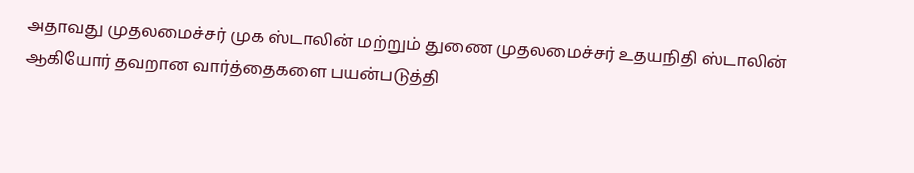அதாவது முதலமைச்சர் முக ஸ்டாலின் மற்றும் துணை முதலமைச்சர் உதயநிதி ஸ்டாலின் ஆகியோர் தவறான வார்த்தைகளை பயன்படுத்தி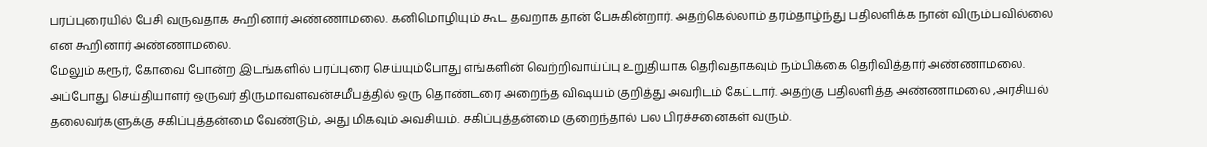பரப்புரையில் பேசி வருவதாக கூறினார் அண்ணாமலை. கனிமொழியும் கூட தவறாக தான் பேசுகின்றார். அதற்கெல்லாம் தரம்தாழ்ந்து பதிலளிக்க நான் விரும்பவில்லை என கூறினார் அண்ணாமலை.
மேலும் கரூர், கோவை போன்ற இடங்களில் பரப்புரை செய்யும்போது எங்களின் வெற்றிவாய்ப்பு உறுதியாக தெரிவதாகவும் நம்பிக்கை தெரிவித்தார் அண்ணாமலை. அப்போது செய்தியாளர் ஒருவர் திருமாவளவன்சமீபத்தில் ஒரு தொண்டரை அறைந்த விஷயம் குறித்து அவரிடம் கேட்டார். அதற்கு பதிலளித்த அண்ணாமலை ,அரசியல் தலைவர்களுக்கு சகிப்புத்தன்மை வேண்டும், அது மிகவும் அவசியம். சகிப்புத்தன்மை குறைந்தால் பல பிரச்சனைகள் வரும்.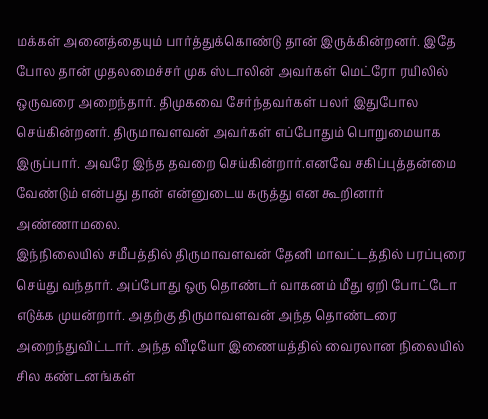மக்கள் அனைத்தையும் பார்த்துக்கொண்டு தான் இருக்கின்றனர். இதே போல தான் முதலமைச்சர் முக ஸ்டாலின் அவர்கள் மெட்ரோ ரயிலில் ஒருவரை அறைந்தார். திமுகவை சேர்ந்தவர்கள் பலர் இதுபோல செய்கின்றனர். திருமாவளவன் அவர்கள் எப்போதும் பொறுமையாக இருப்பார். அவரே இந்த தவறை செய்கின்றார்.எனவே சகிப்புத்தன்மை வேண்டும் என்பது தான் என்னுடைய கருத்து என கூறினார் அண்ணாமலை.
இந்நிலையில் சமீபத்தில் திருமாவளவன் தேனி மாவட்டத்தில் பரப்புரை செய்து வந்தார். அப்போது ஒரு தொண்டர் வாகனம் மீது ஏறி போட்டோ எடுக்க முயன்றார். அதற்கு திருமாவளவன் அந்த தொண்டரை அறைந்துவிட்டார். அந்த வீடியோ இணையத்தில் வைரலான நிலையில் சில கண்டனங்கள்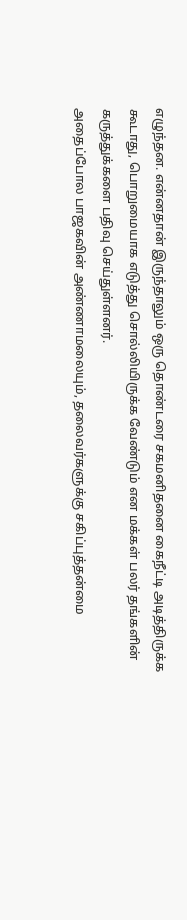எழுந்தன. என்னதான் இருந்தாலும் ஒரு தொண்டரை சகமனிதனை கைநீட்டி அடித்திருக்க கூடாது, பொறுமையாக எடுத்து சொல்லியிருக்க வேண்டும் என மக்கள் பலர் தங்களின் கருத்துக்களை பதிவு செய்துள்ளனர்.
அதைப்போல பாஜகவின் அண்ணாமலையும், தலைவர்களுக்கு சகிப்புத்தன்மை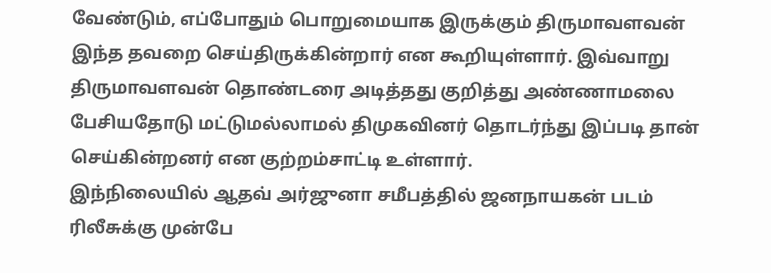வேண்டும், எப்போதும் பொறுமையாக இருக்கும் திருமாவளவன் இந்த தவறை செய்திருக்கின்றார் என கூறியுள்ளார். இவ்வாறு திருமாவளவன் தொண்டரை அடித்தது குறித்து அண்ணாமலை பேசியதோடு மட்டுமல்லாமல் திமுகவினர் தொடர்ந்து இப்படி தான் செய்கின்றனர் என குற்றம்சாட்டி உள்ளார்.
இந்நிலையில் ஆதவ் அர்ஜுனா சமீபத்தில் ஜனநாயகன் படம் ரிலீசுக்கு முன்பே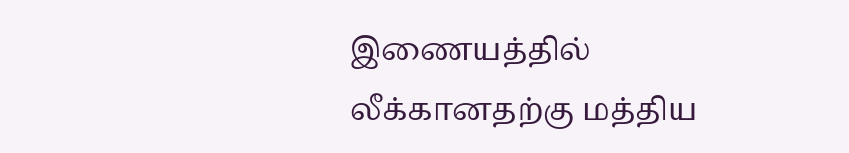இணையத்தில் லீக்கானதற்கு மத்திய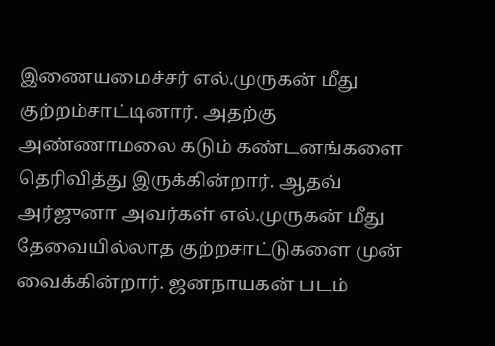இணையமைச்சர் எல்.முருகன் மீது குற்றம்சாட்டினார். அதற்கு அண்ணாமலை கடும் கண்டனங்களை தெரிவித்து இருக்கின்றார். ஆதவ் அர்ஜுனா அவர்கள் எல்.முருகன் மீது தேவையில்லாத குற்றசாட்டுகளை முன் வைக்கின்றார். ஜனநாயகன் படம்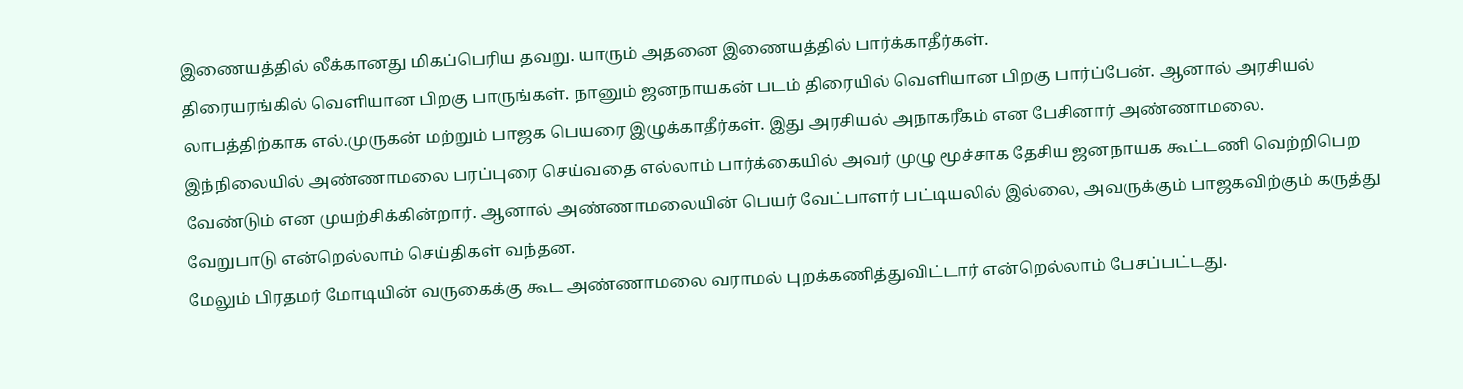இணையத்தில் லீக்கானது மிகப்பெரிய தவறு. யாரும் அதனை இணையத்தில் பார்க்காதீர்கள்.
திரையரங்கில் வெளியான பிறகு பாருங்கள். நானும் ஜனநாயகன் படம் திரையில் வெளியான பிறகு பார்ப்பேன். ஆனால் அரசியல் லாபத்திற்காக எல்.முருகன் மற்றும் பாஜக பெயரை இழுக்காதீர்கள். இது அரசியல் அநாகரீகம் என பேசினார் அண்ணாமலை. இந்நிலையில் அண்ணாமலை பரப்புரை செய்வதை எல்லாம் பார்க்கையில் அவர் முழு மூச்சாக தேசிய ஜனநாயக கூட்டணி வெற்றிபெற வேண்டும் என முயற்சிக்கின்றார். ஆனால் அண்ணாமலையின் பெயர் வேட்பாளர் பட்டியலில் இல்லை, அவருக்கும் பாஜகவிற்கும் கருத்து வேறுபாடு என்றெல்லாம் செய்திகள் வந்தன.
மேலும் பிரதமர் மோடியின் வருகைக்கு கூட அண்ணாமலை வராமல் புறக்கணித்துவிட்டார் என்றெல்லாம் பேசப்பட்டது.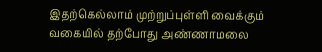இதற்கெல்லாம் முற்றுப்புள்ளி வைக்கும் வகையில் தற்போது அண்ணாமலை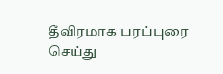தீவிரமாக பரப்புரை செய்து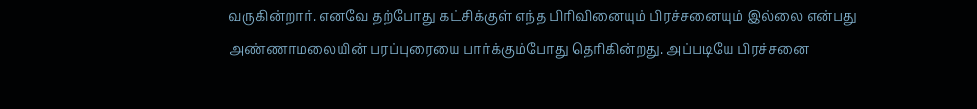வருகின்றார். எனவே தற்போது கட்சிக்குள் எந்த பிரிவினையும் பிரச்சனையும் இல்லை என்பது அண்ணாமலையின் பரப்புரையை பார்க்கும்போது தெரிகின்றது. அப்படியே பிரச்சனை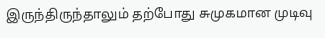இருந்திருந்தாலும் தற்போது சுமுகமான முடிவு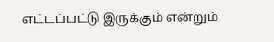எட்டப்பட்டு இருக்கும் என்றும்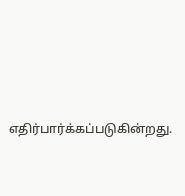எதிர்பார்க்கப்படுகின்றது.